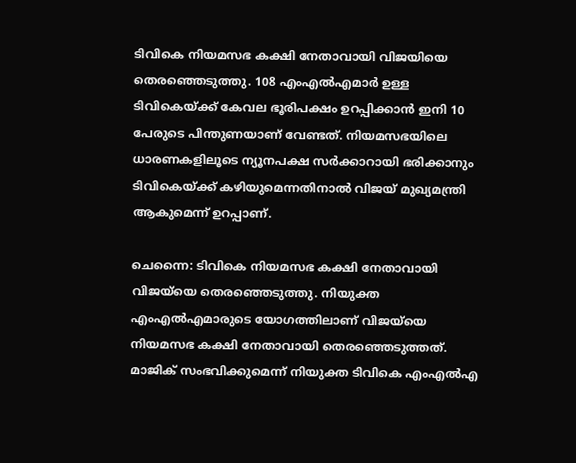ടിവികെ നിയമസഭ കക്ഷി നേതാവായി വിജയിയെ തെരഞ്ഞെടുത്തു. 108 എംഎൽഎമാർ ഉള്ള ടിവികെയ്ക്ക് കേവല ഭൂരിപക്ഷം ഉറപ്പിക്കാൻ ഇനി 10 പേരുടെ പിന്തുണയാണ് വേണ്ടത്. നിയമസഭയിലെ ധാരണകളിലൂടെ ന്യൂനപക്ഷ സർക്കാറായി ഭരിക്കാനും ടിവികെയ്ക്ക് കഴിയുമെന്നതിനാൽ വിജയ് മുഖ്യമന്ത്രി ആകുമെന്ന് ഉറപ്പാണ്.

ചെന്നൈ: ടിവികെ നിയമസഭ കക്ഷി നേതാവായി വിജയ്‍യെ തെരഞ്ഞെടുത്തു. നിയുക്ത എംഎൽഎമാരുടെ യോഗത്തിലാണ് വിജയ്‍യെ നിയമസഭ കക്ഷി നേതാവായി തെരഞ്ഞെടുത്തത്. മാജിക് സംഭവിക്കുമെന്ന് നിയുക്ത ടിവികെ എംഎൽഎ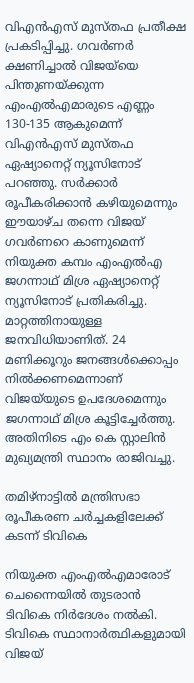വിഎൻഎസ് മുസ്തഫ പ്രതീക്ഷ പ്രകടിപ്പിച്ചു. ഗവർണർ ക്ഷണിച്ചാൽ വിജയ്‍യെ പിന്തുണയ്ക്കുന്ന എംഎൽഎമാരുടെ എണ്ണം 130-135 ആകുമെന്ന് വിഎൻഎസ് മുസ്തഫ ഏഷ്യാനെറ്റ് ന്യൂസിനോട് പറഞ്ഞു. സർക്കാർ രൂപീകരിക്കാൻ കഴിയുമെന്നും ഈയാഴ്ച തന്നെ വിജയ് ഗവർണറെ കാണുമെന്ന് നിയുക്ത കമ്പം എംഎൽഎ ജഗന്നാഥ് മിശ്ര ഏഷ്യാനെറ്റ് ന്യൂസിനോട് പ്രതികരിച്ചു. മാറ്റത്തിനായുള്ള ജനവിധിയാണിത്. 24 മണിക്കൂറും ജനങ്ങൾക്കൊപ്പം നിൽക്കണമെന്നാണ് വിജയ്‍യുടെ ഉപദേശമെന്നും ജഗന്നാഥ് മിശ്ര കൂട്ടിച്ചേര്‍ത്തു. അതിനിടെ എം കെ സ്റ്റാലിൻ മുഖ്യമന്ത്രി സ്ഥാനം രാജിവച്ചു.

തമിഴ്നാട്ടിൽ മന്ത്രിസഭാ രൂപീകരണ ചർച്ചകളിലേക്ക് കടന്ന് ടിവികെ

നിയുക്ത എംഎൽഎമാരോട് ചെന്നൈയിൽ തുടരാൻ ടിവികെ നിർദേശം നല്‍കി. ടിവികെ സ്ഥാനാർത്ഥികളുമായി വിജയ്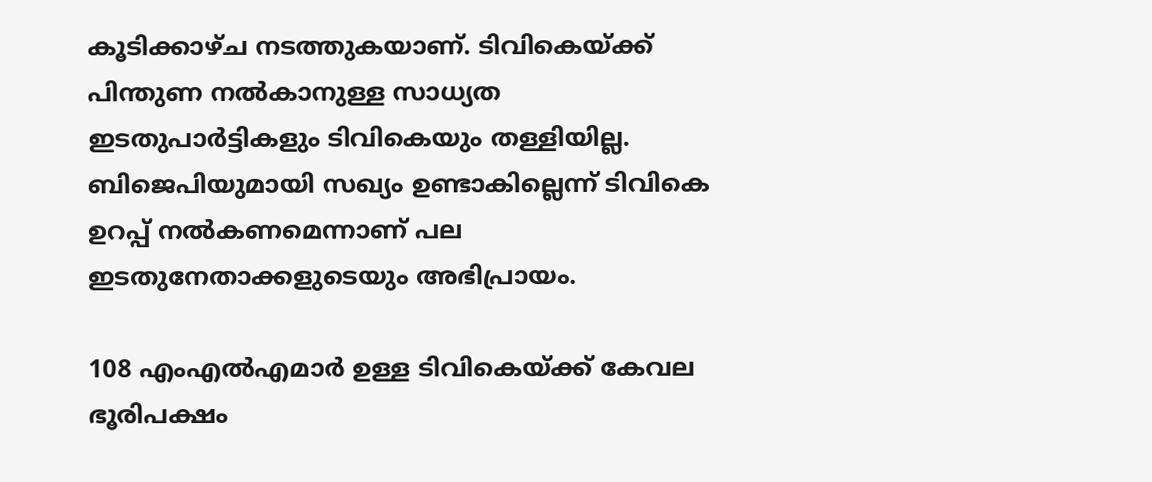കൂടിക്കാഴ്ച നടത്തുകയാണ്. ടിവികെയ്ക്ക് പിന്തുണ നൽകാനുള്ള സാധ്യത ഇടതുപാർട്ടികളും ടിവികെയും തള്ളിയില്ല. ബിജെപിയുമായി സഖ്യം ഉണ്ടാകില്ലെന്ന് ടിവികെ ഉറപ്പ് നൽകണമെന്നാണ് പല ഇടതുനേതാക്കളുടെയും അഭിപ്രായം.

108 എംഎൽഎമാർ ഉള്ള ടിവികെയ്ക്ക് കേവല ഭൂരിപക്ഷം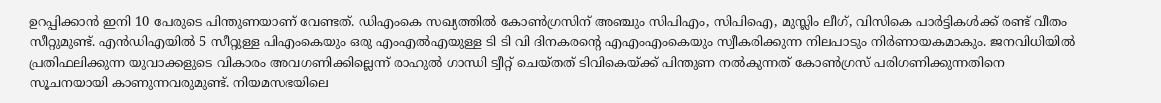ഉറപ്പിക്കാൻ ഇനി 10 പേരുടെ പിന്തുണയാണ് വേണ്ടത്. ഡിഎംകെ സഖ്യത്തിൽ കോൺഗ്രസിന് അഞ്ചും സിപിഎം, സിപിഐ, മുസ്ലിം ലീഗ്, വിസികെ പാർട്ടികൾക്ക് രണ്ട് വീതം സീറ്റുമുണ്ട്‌. എന്‍ഡിഎയിൽ 5 സീറ്റുള്ള പിഎംകെയും ഒരു എംഎൽഎയുള്ള ടി ടി വി ദിനകരന്റെ എഎംഎംകെയും സ്വീകരിക്കുന്ന നിലപാടും നിർണായകമാകും. ജനവിധിയിൽ പ്രതിഫലിക്കുന്ന യുവാക്കളുടെ വികാരം അവഗണിക്കില്ലെന്ന് രാഹുൽ ഗാന്ധി ട്വീറ്റ് ചെയ്‌തത് ടിവികെയ്ക്ക് പിന്തുണ നൽകുന്നത് കോണ്‍ഗ്രസ് പരിഗണിക്കുന്നതിനെ സൂചനയായി കാണുന്നവരുമുണ്ട്. നിയമസഭയിലെ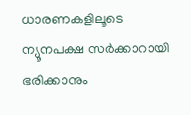ധാരണകളിലൂടെ ന്യൂനപക്ഷ സർക്കാറായി ഭരിക്കാനും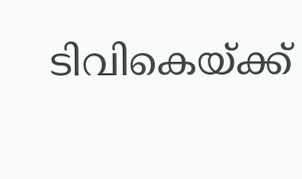ടിവികെയ്ക്ക്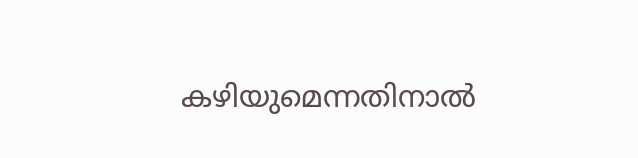കഴിയുമെന്നതിനാൽ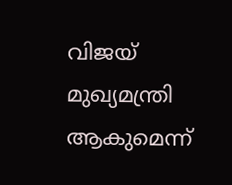വിജയ് മുഖ്യമന്ത്രി ആകുമെന്ന്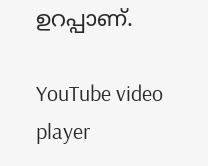ഉറപ്പാണ്.

YouTube video player